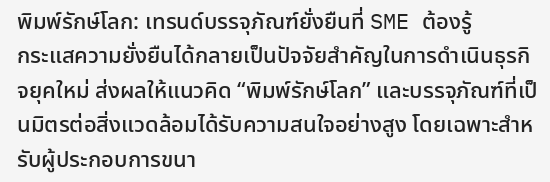พิมพ์รักษ์โลก: เทรนด์บรรจุภัณฑ์ยั่งยืนที่ SME ต้องรู้
กระแสความยั่งยืนได้กลายเป็นปัจจัยสำคัญในการดำเนินธุรกิจยุคใหม่ ส่งผลให้แนวคิด “พิมพ์รักษ์โลก” และบรรจุภัณฑ์ที่เป็นมิตรต่อสิ่งแวดล้อมได้รับความสนใจอย่างสูง โดยเฉพาะสำหรับผู้ประกอบการขนา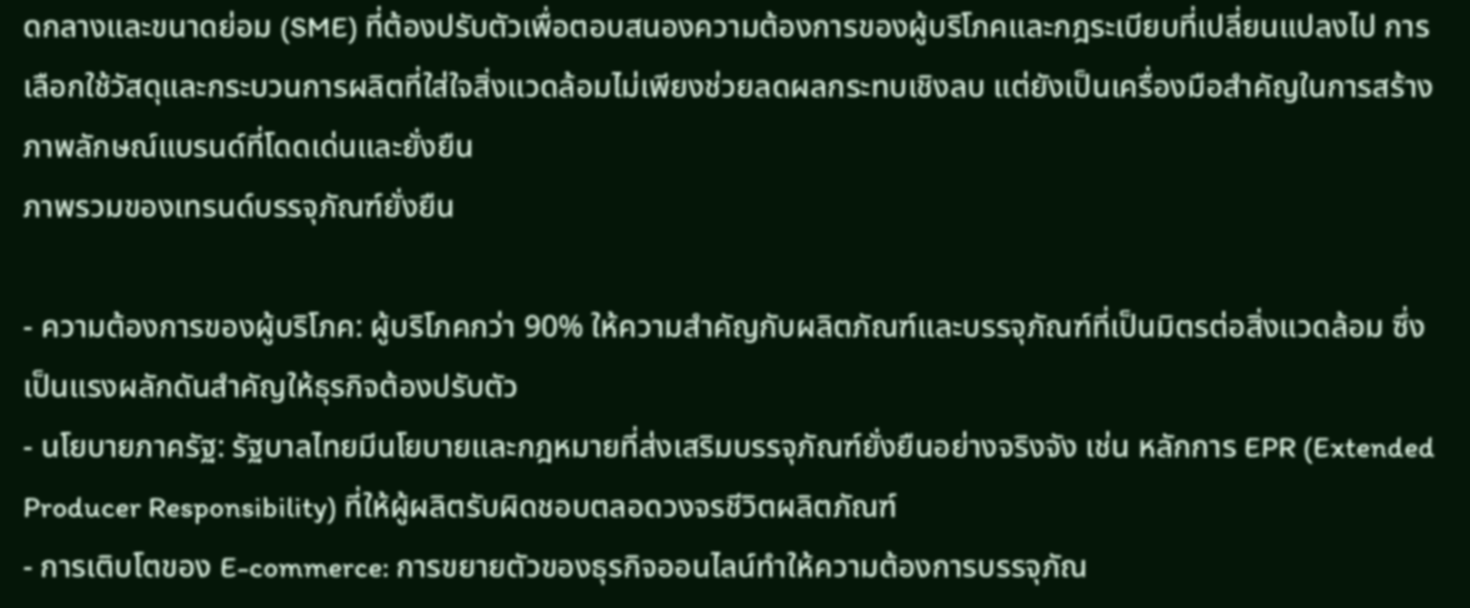ดกลางและขนาดย่อม (SME) ที่ต้องปรับตัวเพื่อตอบสนองความต้องการของผู้บริโภคและกฎระเบียบที่เปลี่ยนแปลงไป การเลือกใช้วัสดุและกระบวนการผลิตที่ใส่ใจสิ่งแวดล้อมไม่เพียงช่วยลดผลกระทบเชิงลบ แต่ยังเป็นเครื่องมือสำคัญในการสร้างภาพลักษณ์แบรนด์ที่โดดเด่นและยั่งยืน
ภาพรวมของเทรนด์บรรจุภัณฑ์ยั่งยืน

- ความต้องการของผู้บริโภค: ผู้บริโภคกว่า 90% ให้ความสำคัญกับผลิตภัณฑ์และบรรจุภัณฑ์ที่เป็นมิตรต่อสิ่งแวดล้อม ซึ่งเป็นแรงผลักดันสำคัญให้ธุรกิจต้องปรับตัว
- นโยบายภาครัฐ: รัฐบาลไทยมีนโยบายและกฎหมายที่ส่งเสริมบรรจุภัณฑ์ยั่งยืนอย่างจริงจัง เช่น หลักการ EPR (Extended Producer Responsibility) ที่ให้ผู้ผลิตรับผิดชอบตลอดวงจรชีวิตผลิตภัณฑ์
- การเติบโตของ E-commerce: การขยายตัวของธุรกิจออนไลน์ทำให้ความต้องการบรรจุภัณ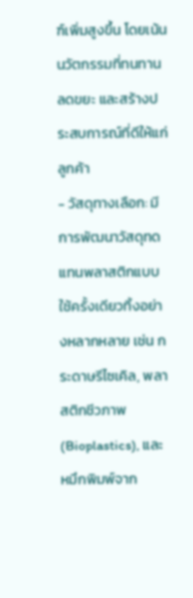ฑ์เพิ่มสูงขึ้น โดยเน้นนวัตกรรมที่ทนทาน ลดขยะ และสร้างประสบการณ์ที่ดีให้แก่ลูกค้า
- วัสดุทางเลือก: มีการพัฒนาวัสดุทดแทนพลาสติกแบบใช้ครั้งเดียวทิ้งอย่างหลากหลาย เช่น กระดาษรีไซเคิล, พลาสติกชีวภาพ (Bioplastics), และหมึกพิมพ์จาก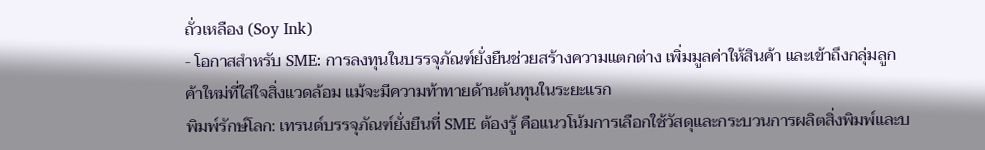ถั่วเหลือง (Soy Ink)
- โอกาสสำหรับ SME: การลงทุนในบรรจุภัณฑ์ยั่งยืนช่วยสร้างความแตกต่าง เพิ่มมูลค่าให้สินค้า และเข้าถึงกลุ่มลูกค้าใหม่ที่ใส่ใจสิ่งแวดล้อม แม้จะมีความท้าทายด้านต้นทุนในระยะแรก
พิมพ์รักษ์โลก: เทรนด์บรรจุภัณฑ์ยั่งยืนที่ SME ต้องรู้ คือแนวโน้มการเลือกใช้วัสดุและกระบวนการผลิตสิ่งพิมพ์และบ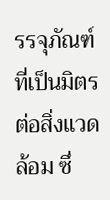รรจุภัณฑ์ที่เป็นมิตรต่อสิ่งแวดล้อม ซึ่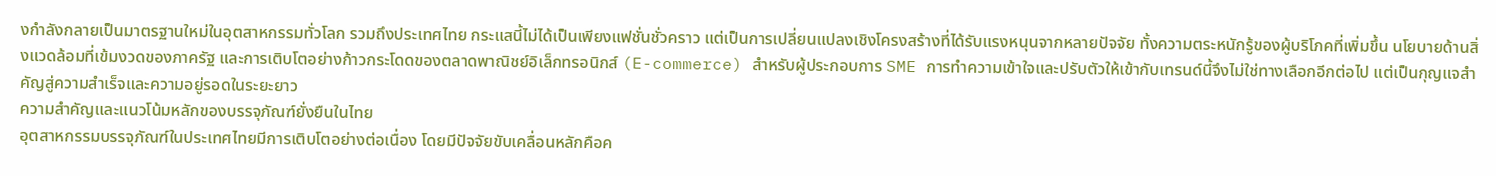งกำลังกลายเป็นมาตรฐานใหม่ในอุตสาหกรรมทั่วโลก รวมถึงประเทศไทย กระแสนี้ไม่ได้เป็นเพียงแฟชั่นชั่วคราว แต่เป็นการเปลี่ยนแปลงเชิงโครงสร้างที่ได้รับแรงหนุนจากหลายปัจจัย ทั้งความตระหนักรู้ของผู้บริโภคที่เพิ่มขึ้น นโยบายด้านสิ่งแวดล้อมที่เข้มงวดของภาครัฐ และการเติบโตอย่างก้าวกระโดดของตลาดพาณิชย์อิเล็กทรอนิกส์ (E-commerce) สำหรับผู้ประกอบการ SME การทำความเข้าใจและปรับตัวให้เข้ากับเทรนด์นี้จึงไม่ใช่ทางเลือกอีกต่อไป แต่เป็นกุญแจสำคัญสู่ความสำเร็จและความอยู่รอดในระยะยาว
ความสำคัญและแนวโน้มหลักของบรรจุภัณฑ์ยั่งยืนในไทย
อุตสาหกรรมบรรจุภัณฑ์ในประเทศไทยมีการเติบโตอย่างต่อเนื่อง โดยมีปัจจัยขับเคลื่อนหลักคือค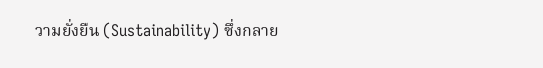วามยั่งยืน (Sustainability) ซึ่งกลาย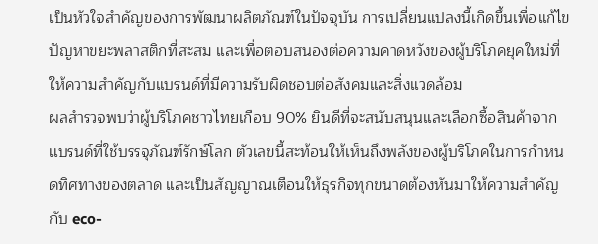เป็นหัวใจสำคัญของการพัฒนาผลิตภัณฑ์ในปัจจุบัน การเปลี่ยนแปลงนี้เกิดขึ้นเพื่อแก้ไขปัญหาขยะพลาสติกที่สะสม และเพื่อตอบสนองต่อความคาดหวังของผู้บริโภคยุคใหม่ที่ให้ความสำคัญกับแบรนด์ที่มีความรับผิดชอบต่อสังคมและสิ่งแวดล้อม
ผลสำรวจพบว่าผู้บริโภคชาวไทยเกือบ 90% ยินดีที่จะสนับสนุนและเลือกซื้อสินค้าจากแบรนด์ที่ใช้บรรจุภัณฑ์รักษ์โลก ตัวเลขนี้สะท้อนให้เห็นถึงพลังของผู้บริโภคในการกำหนดทิศทางของตลาด และเป็นสัญญาณเตือนให้ธุรกิจทุกขนาดต้องหันมาให้ความสำคัญกับ eco-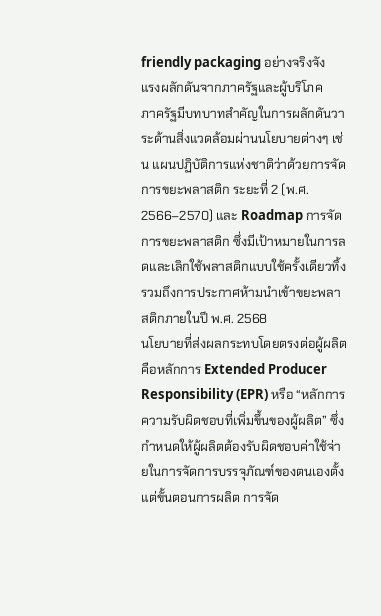friendly packaging อย่างจริงจัง
แรงผลักดันจากภาครัฐและผู้บริโภค
ภาครัฐมีบทบาทสำคัญในการผลักดันวาระด้านสิ่งแวดล้อมผ่านนโยบายต่างๆ เช่น แผนปฏิบัติการแห่งชาติว่าด้วยการจัดการขยะพลาสติก ระยะที่ 2 (พ.ศ. 2566–2570) และ Roadmap การจัดการขยะพลาสติก ซึ่งมีเป้าหมายในการลดและเลิกใช้พลาสติกแบบใช้ครั้งเดียวทิ้ง รวมถึงการประกาศห้ามนำเข้าขยะพลาสติกภายในปี พ.ศ. 2568
นโยบายที่ส่งผลกระทบโดยตรงต่อผู้ผลิตคือหลักการ Extended Producer Responsibility (EPR) หรือ “หลักการความรับผิดชอบที่เพิ่มขึ้นของผู้ผลิต” ซึ่งกำหนดให้ผู้ผลิตต้องรับผิดชอบค่าใช้จ่ายในการจัดการบรรจุภัณฑ์ของตนเองตั้งแต่ขั้นตอนการผลิต การจัด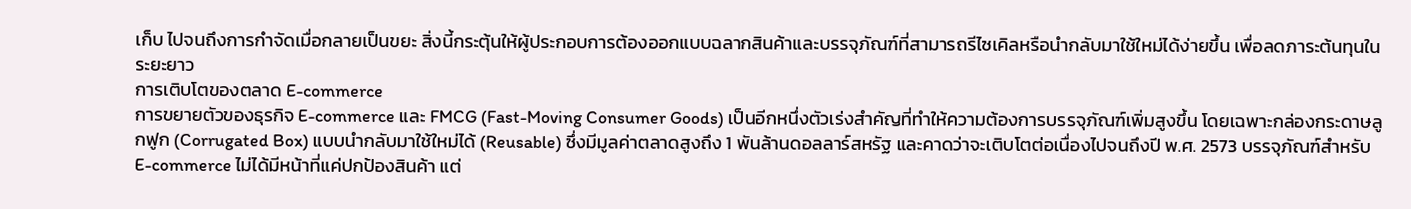เก็บ ไปจนถึงการกำจัดเมื่อกลายเป็นขยะ สิ่งนี้กระตุ้นให้ผู้ประกอบการต้องออกแบบฉลากสินค้าและบรรจุภัณฑ์ที่สามารถรีไซเคิลหรือนำกลับมาใช้ใหม่ได้ง่ายขึ้น เพื่อลดภาระต้นทุนในระยะยาว
การเติบโตของตลาด E-commerce
การขยายตัวของธุรกิจ E-commerce และ FMCG (Fast-Moving Consumer Goods) เป็นอีกหนึ่งตัวเร่งสำคัญที่ทำให้ความต้องการบรรจุภัณฑ์เพิ่มสูงขึ้น โดยเฉพาะกล่องกระดาษลูกฟูก (Corrugated Box) แบบนำกลับมาใช้ใหม่ได้ (Reusable) ซึ่งมีมูลค่าตลาดสูงถึง 1 พันล้านดอลลาร์สหรัฐ และคาดว่าจะเติบโตต่อเนื่องไปจนถึงปี พ.ศ. 2573 บรรจุภัณฑ์สำหรับ E-commerce ไม่ได้มีหน้าที่แค่ปกป้องสินค้า แต่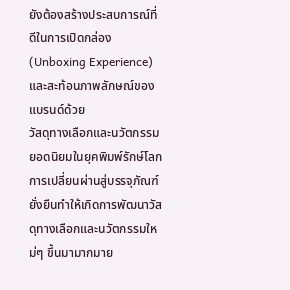ยังต้องสร้างประสบการณ์ที่ดีในการเปิดกล่อง (Unboxing Experience) และสะท้อนภาพลักษณ์ของแบรนด์ด้วย
วัสดุทางเลือกและนวัตกรรมยอดนิยมในยุคพิมพ์รักษ์โลก
การเปลี่ยนผ่านสู่บรรจุภัณฑ์ยั่งยืนทำให้เกิดการพัฒนาวัสดุทางเลือกและนวัตกรรมใหม่ๆ ขึ้นมามากมาย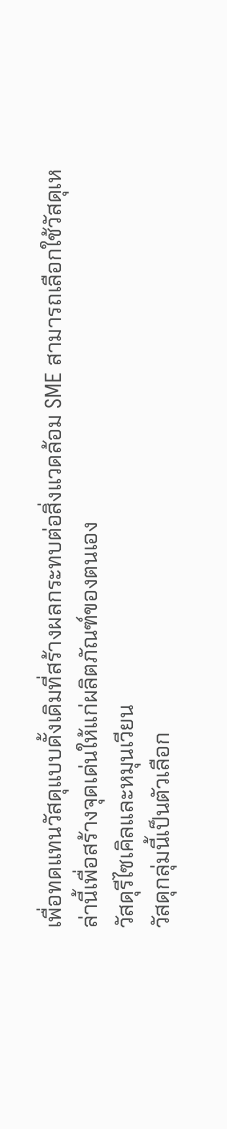เพื่อทดแทนวัสดุแบบดั้งเดิมที่สร้างผลกระทบต่อสิ่งแวดล้อม SME สามารถเลือกใช้วัสดุเหล่านี้เพื่อสร้างจุดเด่นให้แก่ผลิตภัณฑ์ของตนเอง
วัสดุรีไซเคิลและหมุนเวียน
วัสดุกลุ่มนี้เป็นตัวเลือก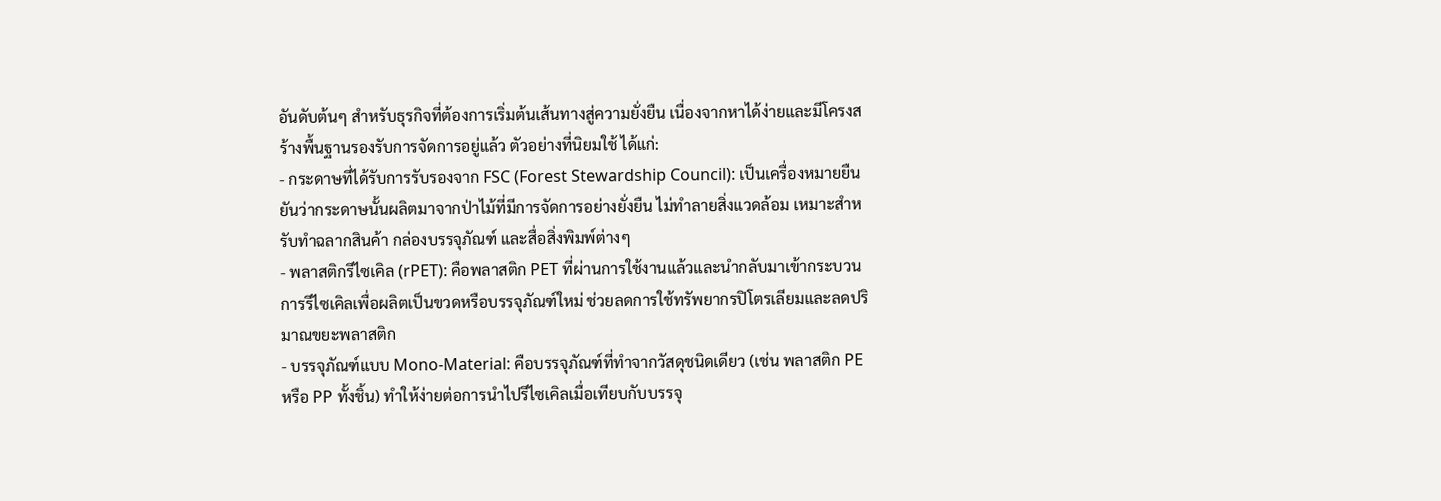อันดับต้นๆ สำหรับธุรกิจที่ต้องการเริ่มต้นเส้นทางสู่ความยั่งยืน เนื่องจากหาได้ง่ายและมีโครงสร้างพื้นฐานรองรับการจัดการอยู่แล้ว ตัวอย่างที่นิยมใช้ ได้แก่:
- กระดาษที่ได้รับการรับรองจาก FSC (Forest Stewardship Council): เป็นเครื่องหมายยืนยันว่ากระดาษนั้นผลิตมาจากป่าไม้ที่มีการจัดการอย่างยั่งยืน ไม่ทำลายสิ่งแวดล้อม เหมาะสำหรับทำฉลากสินค้า กล่องบรรจุภัณฑ์ และสื่อสิ่งพิมพ์ต่างๆ
- พลาสติกรีไซเคิล (rPET): คือพลาสติก PET ที่ผ่านการใช้งานแล้วและนำกลับมาเข้ากระบวนการรีไซเคิลเพื่อผลิตเป็นขวดหรือบรรจุภัณฑ์ใหม่ ช่วยลดการใช้ทรัพยากรปิโตรเลียมและลดปริมาณขยะพลาสติก
- บรรจุภัณฑ์แบบ Mono-Material: คือบรรจุภัณฑ์ที่ทำจากวัสดุชนิดเดียว (เช่น พลาสติก PE หรือ PP ทั้งชิ้น) ทำให้ง่ายต่อการนำไปรีไซเคิลเมื่อเทียบกับบรรจุ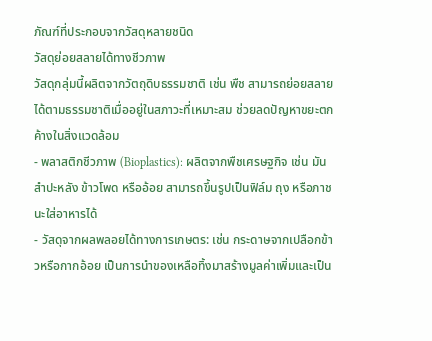ภัณฑ์ที่ประกอบจากวัสดุหลายชนิด
วัสดุย่อยสลายได้ทางชีวภาพ
วัสดุกลุ่มนี้ผลิตจากวัตถุดิบธรรมชาติ เช่น พืช สามารถย่อยสลายได้ตามธรรมชาติเมื่ออยู่ในสภาวะที่เหมาะสม ช่วยลดปัญหาขยะตกค้างในสิ่งแวดล้อม
- พลาสติกชีวภาพ (Bioplastics): ผลิตจากพืชเศรษฐกิจ เช่น มันสำปะหลัง ข้าวโพด หรืออ้อย สามารถขึ้นรูปเป็นฟิล์ม ถุง หรือภาชนะใส่อาหารได้
- วัสดุจากผลพลอยได้ทางการเกษตร: เช่น กระดาษจากเปลือกข้าวหรือกากอ้อย เป็นการนำของเหลือทิ้งมาสร้างมูลค่าเพิ่มและเป็น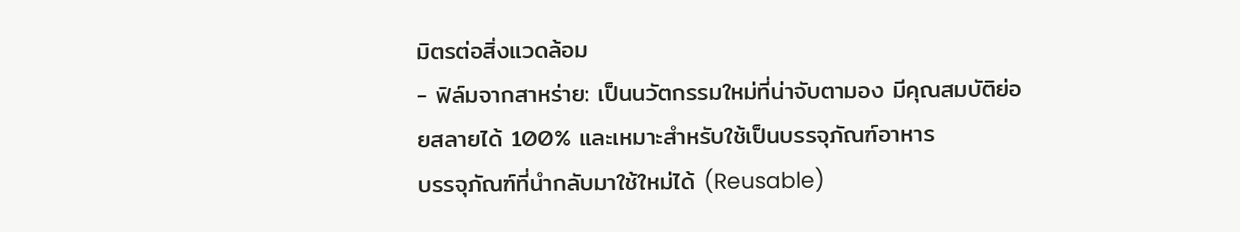มิตรต่อสิ่งแวดล้อม
- ฟิล์มจากสาหร่าย: เป็นนวัตกรรมใหม่ที่น่าจับตามอง มีคุณสมบัติย่อยสลายได้ 100% และเหมาะสำหรับใช้เป็นบรรจุภัณฑ์อาหาร
บรรจุภัณฑ์ที่นำกลับมาใช้ใหม่ได้ (Reusable)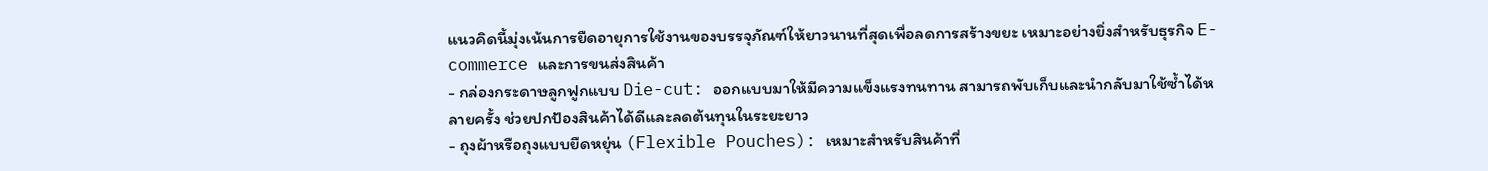แนวคิดนี้มุ่งเน้นการยืดอายุการใช้งานของบรรจุภัณฑ์ให้ยาวนานที่สุดเพื่อลดการสร้างขยะ เหมาะอย่างยิ่งสำหรับธุรกิจ E-commerce และการขนส่งสินค้า
- กล่องกระดาษลูกฟูกแบบ Die-cut: ออกแบบมาให้มีความแข็งแรงทนทาน สามารถพับเก็บและนำกลับมาใช้ซ้ำได้หลายครั้ง ช่วยปกป้องสินค้าได้ดีและลดต้นทุนในระยะยาว
- ถุงผ้าหรือถุงแบบยืดหยุ่น (Flexible Pouches): เหมาะสำหรับสินค้าที่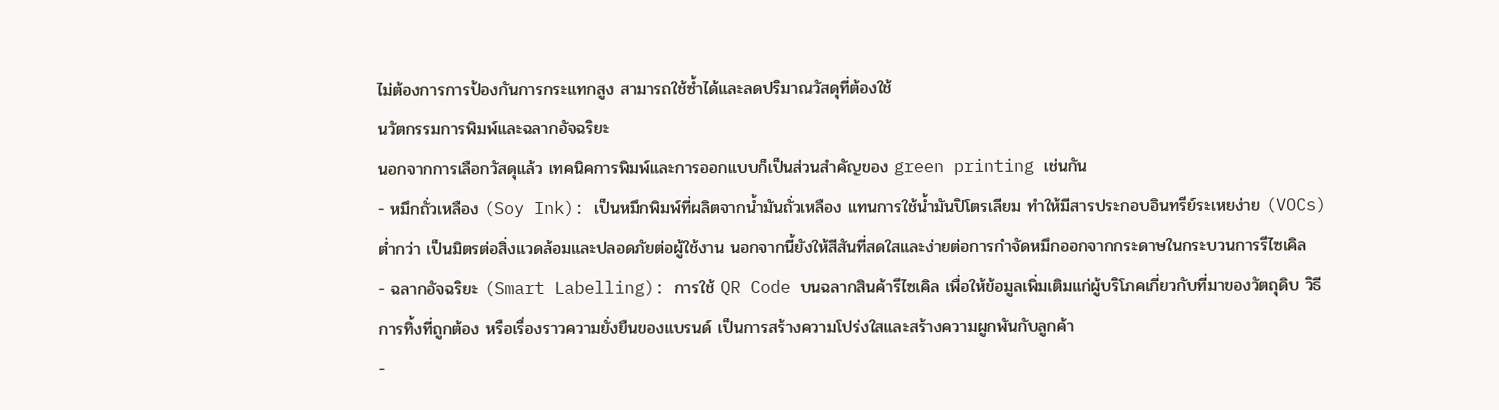ไม่ต้องการการป้องกันการกระแทกสูง สามารถใช้ซ้ำได้และลดปริมาณวัสดุที่ต้องใช้
นวัตกรรมการพิมพ์และฉลากอัจฉริยะ
นอกจากการเลือกวัสดุแล้ว เทคนิคการพิมพ์และการออกแบบก็เป็นส่วนสำคัญของ green printing เช่นกัน
- หมึกถั่วเหลือง (Soy Ink): เป็นหมึกพิมพ์ที่ผลิตจากน้ำมันถั่วเหลือง แทนการใช้น้ำมันปิโตรเลียม ทำให้มีสารประกอบอินทรีย์ระเหยง่าย (VOCs) ต่ำกว่า เป็นมิตรต่อสิ่งแวดล้อมและปลอดภัยต่อผู้ใช้งาน นอกจากนี้ยังให้สีสันที่สดใสและง่ายต่อการกำจัดหมึกออกจากกระดาษในกระบวนการรีไซเคิล
- ฉลากอัจฉริยะ (Smart Labelling): การใช้ QR Code บนฉลากสินค้ารีไซเคิล เพื่อให้ข้อมูลเพิ่มเติมแก่ผู้บริโภคเกี่ยวกับที่มาของวัตถุดิบ วิธีการทิ้งที่ถูกต้อง หรือเรื่องราวความยั่งยืนของแบรนด์ เป็นการสร้างความโปร่งใสและสร้างความผูกพันกับลูกค้า
-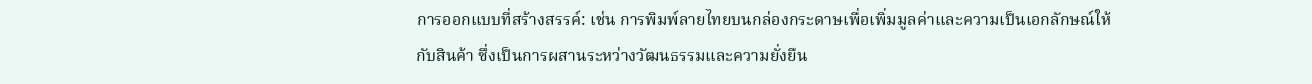การออกแบบที่สร้างสรรค์: เช่น การพิมพ์ลายไทยบนกล่องกระดาษเพื่อเพิ่มมูลค่าและความเป็นเอกลักษณ์ให้กับสินค้า ซึ่งเป็นการผสานระหว่างวัฒนธรรมและความยั่งยืน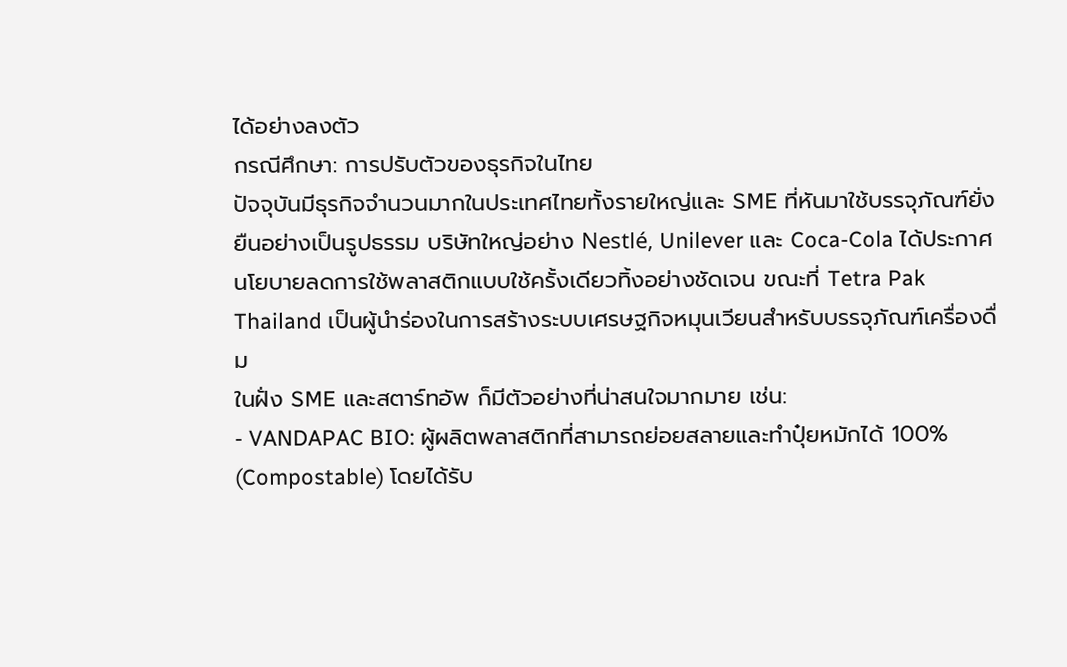ได้อย่างลงตัว
กรณีศึกษา: การปรับตัวของธุรกิจในไทย
ปัจจุบันมีธุรกิจจำนวนมากในประเทศไทยทั้งรายใหญ่และ SME ที่หันมาใช้บรรจุภัณฑ์ยั่งยืนอย่างเป็นรูปธรรม บริษัทใหญ่อย่าง Nestlé, Unilever และ Coca-Cola ได้ประกาศนโยบายลดการใช้พลาสติกแบบใช้ครั้งเดียวทิ้งอย่างชัดเจน ขณะที่ Tetra Pak Thailand เป็นผู้นำร่องในการสร้างระบบเศรษฐกิจหมุนเวียนสำหรับบรรจุภัณฑ์เครื่องดื่ม
ในฝั่ง SME และสตาร์ทอัพ ก็มีตัวอย่างที่น่าสนใจมากมาย เช่น:
- VANDAPAC BIO: ผู้ผลิตพลาสติกที่สามารถย่อยสลายและทำปุ๋ยหมักได้ 100% (Compostable) โดยได้รับ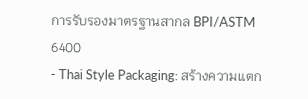การรับรองมาตรฐานสากล BPI/ASTM 6400
- Thai Style Packaging: สร้างความแตก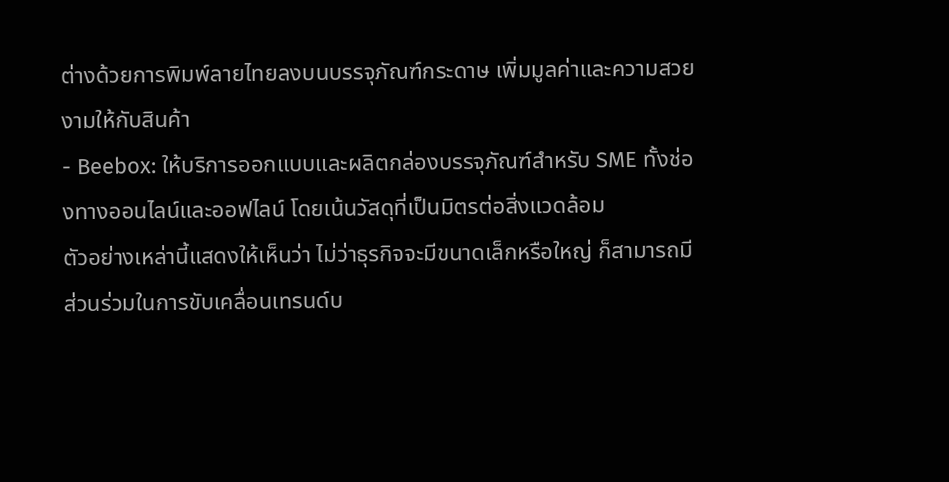ต่างด้วยการพิมพ์ลายไทยลงบนบรรจุภัณฑ์กระดาษ เพิ่มมูลค่าและความสวยงามให้กับสินค้า
- Beebox: ให้บริการออกแบบและผลิตกล่องบรรจุภัณฑ์สำหรับ SME ทั้งช่องทางออนไลน์และออฟไลน์ โดยเน้นวัสดุที่เป็นมิตรต่อสิ่งแวดล้อม
ตัวอย่างเหล่านี้แสดงให้เห็นว่า ไม่ว่าธุรกิจจะมีขนาดเล็กหรือใหญ่ ก็สามารถมีส่วนร่วมในการขับเคลื่อนเทรนด์บ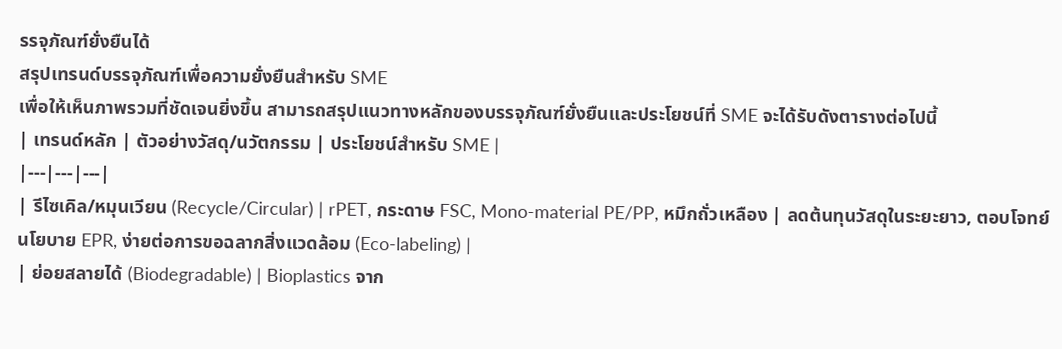รรจุภัณฑ์ยั่งยืนได้
สรุปเทรนด์บรรจุภัณฑ์เพื่อความยั่งยืนสำหรับ SME
เพื่อให้เห็นภาพรวมที่ชัดเจนยิ่งขึ้น สามารถสรุปแนวทางหลักของบรรจุภัณฑ์ยั่งยืนและประโยชน์ที่ SME จะได้รับดังตารางต่อไปนี้
| เทรนด์หลัก | ตัวอย่างวัสดุ/นวัตกรรม | ประโยชน์สำหรับ SME |
|---|---|---|
| รีไซเคิล/หมุนเวียน (Recycle/Circular) | rPET, กระดาษ FSC, Mono-material PE/PP, หมึกถั่วเหลือง | ลดต้นทุนวัสดุในระยะยาว, ตอบโจทย์นโยบาย EPR, ง่ายต่อการขอฉลากสิ่งแวดล้อม (Eco-labeling) |
| ย่อยสลายได้ (Biodegradable) | Bioplastics จาก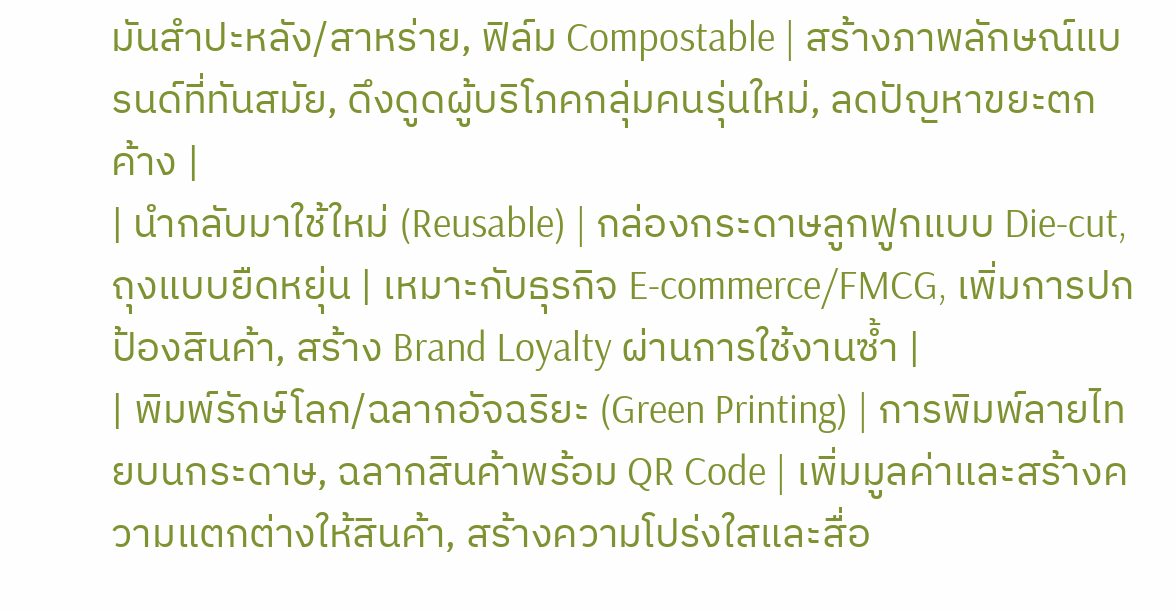มันสำปะหลัง/สาหร่าย, ฟิล์ม Compostable | สร้างภาพลักษณ์แบรนด์ที่ทันสมัย, ดึงดูดผู้บริโภคกลุ่มคนรุ่นใหม่, ลดปัญหาขยะตกค้าง |
| นำกลับมาใช้ใหม่ (Reusable) | กล่องกระดาษลูกฟูกแบบ Die-cut, ถุงแบบยืดหยุ่น | เหมาะกับธุรกิจ E-commerce/FMCG, เพิ่มการปกป้องสินค้า, สร้าง Brand Loyalty ผ่านการใช้งานซ้ำ |
| พิมพ์รักษ์โลก/ฉลากอัจฉริยะ (Green Printing) | การพิมพ์ลายไทยบนกระดาษ, ฉลากสินค้าพร้อม QR Code | เพิ่มมูลค่าและสร้างความแตกต่างให้สินค้า, สร้างความโปร่งใสและสื่อ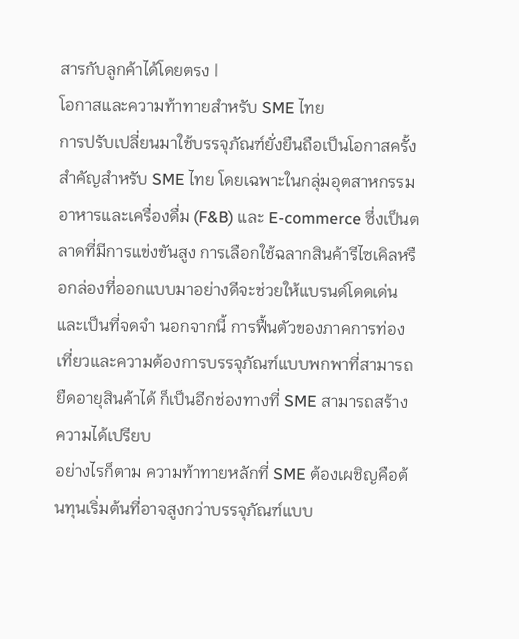สารกับลูกค้าได้โดยตรง |
โอกาสและความท้าทายสำหรับ SME ไทย
การปรับเปลี่ยนมาใช้บรรจุภัณฑ์ยั่งยืนถือเป็นโอกาสครั้งสำคัญสำหรับ SME ไทย โดยเฉพาะในกลุ่มอุตสาหกรรมอาหารและเครื่องดื่ม (F&B) และ E-commerce ซึ่งเป็นตลาดที่มีการแข่งขันสูง การเลือกใช้ฉลากสินค้ารีไซเคิลหรือกล่องที่ออกแบบมาอย่างดีจะช่วยให้แบรนด์โดดเด่นและเป็นที่จดจำ นอกจากนี้ การฟื้นตัวของภาคการท่องเที่ยวและความต้องการบรรจุภัณฑ์แบบพกพาที่สามารถยืดอายุสินค้าได้ ก็เป็นอีกช่องทางที่ SME สามารถสร้างความได้เปรียบ
อย่างไรก็ตาม ความท้าทายหลักที่ SME ต้องเผชิญคือต้นทุนเริ่มต้นที่อาจสูงกว่าบรรจุภัณฑ์แบบ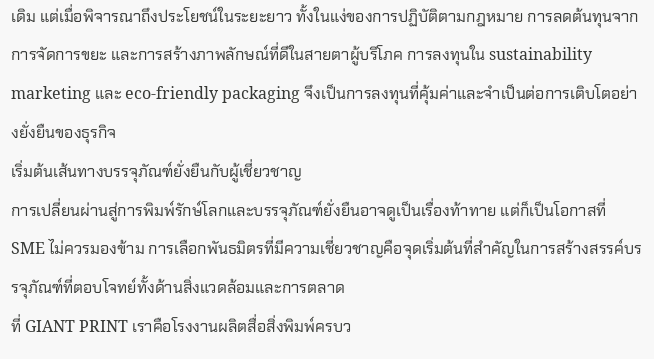เดิม แต่เมื่อพิจารณาถึงประโยชน์ในระยะยาว ทั้งในแง่ของการปฏิบัติตามกฎหมาย การลดต้นทุนจากการจัดการขยะ และการสร้างภาพลักษณ์ที่ดีในสายตาผู้บริโภค การลงทุนใน sustainability marketing และ eco-friendly packaging จึงเป็นการลงทุนที่คุ้มค่าและจำเป็นต่อการเติบโตอย่างยั่งยืนของธุรกิจ
เริ่มต้นเส้นทางบรรจุภัณฑ์ยั่งยืนกับผู้เชี่ยวชาญ
การเปลี่ยนผ่านสู่การพิมพ์รักษ์โลกและบรรจุภัณฑ์ยั่งยืนอาจดูเป็นเรื่องท้าทาย แต่ก็เป็นโอกาสที่ SME ไม่ควรมองข้าม การเลือกพันธมิตรที่มีความเชี่ยวชาญคือจุดเริ่มต้นที่สำคัญในการสร้างสรรค์บรรจุภัณฑ์ที่ตอบโจทย์ทั้งด้านสิ่งแวดล้อมและการตลาด
ที่ GIANT PRINT เราคือโรงงานผลิตสื่อสิ่งพิมพ์ครบว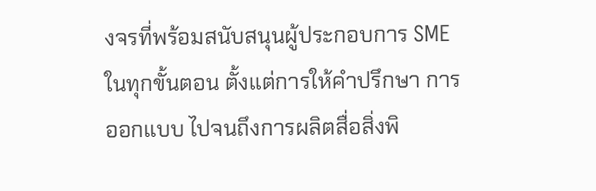งจรที่พร้อมสนับสนุนผู้ประกอบการ SME ในทุกขั้นตอน ตั้งแต่การให้คำปรึกษา การออกแบบ ไปจนถึงการผลิตสื่อสิ่งพิ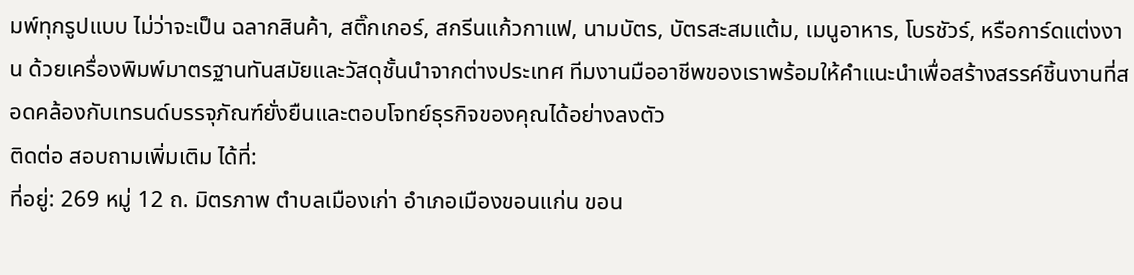มพ์ทุกรูปแบบ ไม่ว่าจะเป็น ฉลากสินค้า, สติ๊กเกอร์, สกรีนแก้วกาแฟ, นามบัตร, บัตรสะสมแต้ม, เมนูอาหาร, โบรชัวร์, หรือการ์ดแต่งงาน ด้วยเครื่องพิมพ์มาตรฐานทันสมัยและวัสดุชั้นนำจากต่างประเทศ ทีมงานมืออาชีพของเราพร้อมให้คำแนะนำเพื่อสร้างสรรค์ชิ้นงานที่สอดคล้องกับเทรนด์บรรจุภัณฑ์ยั่งยืนและตอบโจทย์ธุรกิจของคุณได้อย่างลงตัว
ติดต่อ สอบถามเพิ่มเติม ได้ที่:
ที่อยู่: 269 หมู่ 12 ถ. มิตรภาพ ตำบลเมืองเก่า อำเภอเมืองขอนแก่น ขอน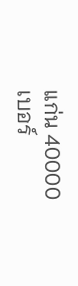แก่น 40000
เบอร์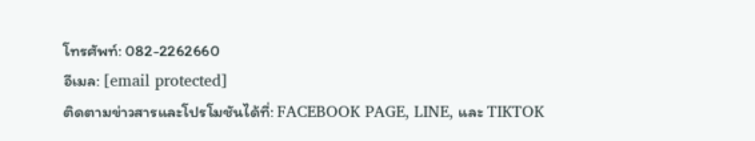โทรศัพท์: 082-2262660
อีเมล: [email protected]
ติดตามข่าวสารและโปรโมชันได้ที่: FACEBOOK PAGE, LINE, และ TIKTOK